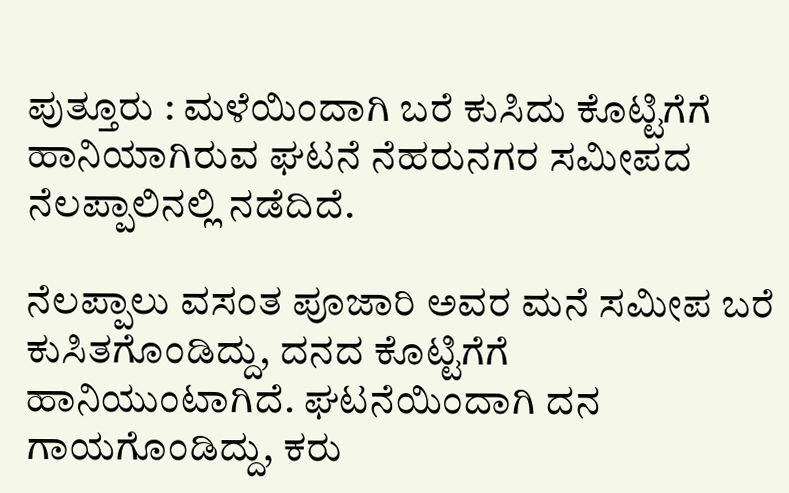ಪುತ್ತೂರು : ಮಳೆಯಿಂದಾಗಿ ಬರೆ ಕುಸಿದು ಕೊಟ್ಟಿಗೆಗೆ ಹಾನಿಯಾಗಿರುವ ಘಟನೆ ನೆಹರುನಗರ ಸಮೀಪದ ನೆಲಪ್ಪಾಲಿನಲ್ಲಿ ನಡೆದಿದೆ.

ನೆಲಪ್ಪಾಲು ವಸಂತ ಪೂಜಾರಿ ಅವರ ಮನೆ ಸಮೀಪ ಬರೆ ಕುಸಿತಗೊಂಡಿದ್ದು, ದನದ ಕೊಟ್ಟಿಗೆಗೆ ಹಾನಿಯುಂಟಾಗಿದೆ. ಘಟನೆಯಿಂದಾಗಿ ದನ ಗಾಯಗೊಂಡಿದ್ದು, ಕರು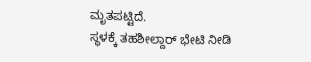ಮೃತಪಟ್ಟಿದೆ.
ಸ್ಥಳಕ್ಕೆ ತಹಶೀಲ್ದಾರ್ ಭೇಟಿ ನೀಡಿ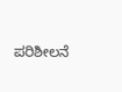ಪರಿಶೀಲನೆ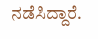ನಡೆಸಿದ್ದಾರೆ.